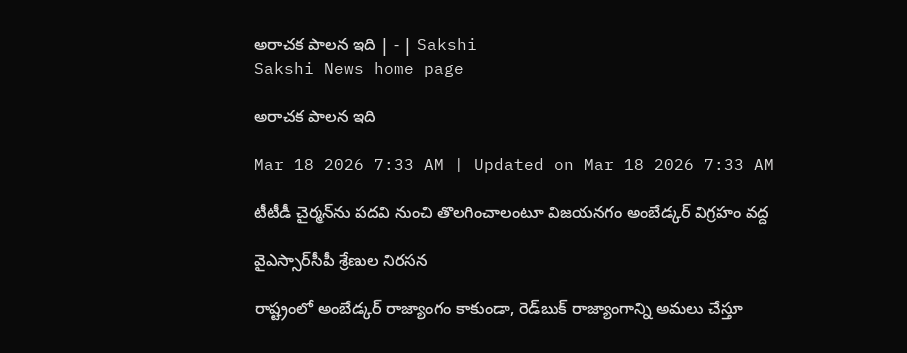అరాచక పాలన ఇది | - | Sakshi
Sakshi News home page

అరాచక పాలన ఇది

Mar 18 2026 7:33 AM | Updated on Mar 18 2026 7:33 AM

టీటీడీ చైర్మన్‌ను పదవి నుంచి తొలగించాలంటూ విజయనగం అంబేడ్కర్‌ విగ్రహం వద్ద

వైఎస్సార్‌సీపీ శ్రేణుల నిరసన

రాష్ట్రంలో అంబేడ్కర్‌ రాజ్యాంగం కాకుండా, రెడ్‌బుక్‌ రాజ్యాంగాన్ని అమలు చేస్తూ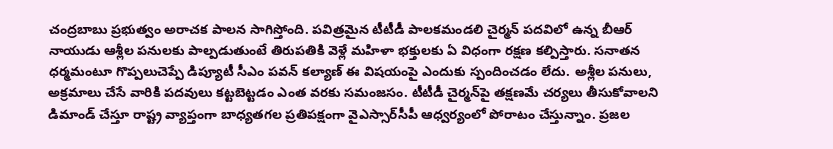చంద్రబాబు ప్రభుత్వం అరాచక పాలన సాగిస్తోంది. పవిత్రమైన టీటీడీ పాలకమండలి చైర్మన్‌ పదవిలో ఉన్న బీఆర్‌ నాయుడు ఆశ్లీల పనులకు పాల్పడుతుంటే తిరుపతికి వెళ్లే మహిళా భక్తులకు ఏ విధంగా రక్షణ కల్పిస్తారు. సనాతన ధర్మమంటూ గొప్పలుచెప్పే డిప్యూటీ సీఎం పవన్‌ కల్యాణ్‌ ఈ విషయంపై ఎందుకు స్పందించడం లేదు. అశ్లీల పనులు, అక్రమాలు చేసే వారికి పదవులు కట్టబెట్టడం ఎంత వరకు సమంజసం. టీటీడీ చైర్మన్‌పై తక్షణమే చర్యలు తీసుకోవాలని డిమాండ్‌ చేస్తూ రాష్ట్ర వ్యాప్తంగా బాధ్యతగల ప్రతిపక్షంగా వైఎస్సార్‌సీపీ ఆధ్వర్యంలో పోరాటం చేస్తున్నాం. ప్రజల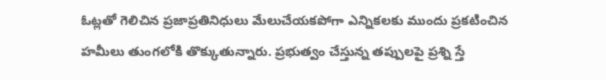ఓట్లతో గెలిచిన ప్రజాప్రతినిధులు మేలుచేయకపోగా ఎన్నికలకు ముందు ప్రకటించిన హమీలు తుంగలోకి తొక్కుతున్నారు. ప్రభుత్వం చేస్తున్న తప్పులపై ప్రశ్ని స్తే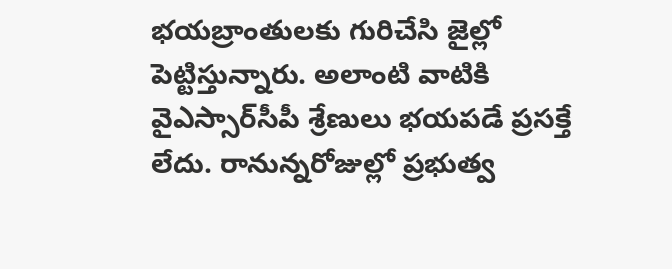భయబ్రాంతులకు గురిచేసి జైల్లో పెట్టిస్తున్నారు. అలాంటి వాటికి వైఎస్సార్‌సీపీ శ్రేణులు భయపడే ప్రసక్తే లేదు. రానున్నరోజుల్లో ప్రభుత్వ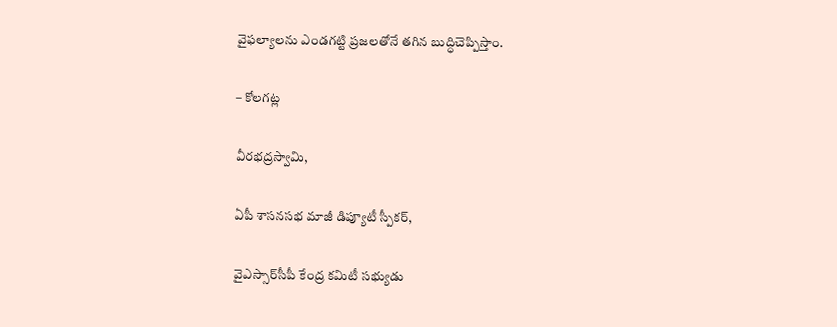వైఫల్యాలను ఎండగట్టి ప్రజలతోనే తగిన బుద్ధిచెప్పిస్తాం.

– కోలగట్ల

వీరభద్రస్వామి,

ఏపీ శాసనసభ మాజీ డిప్యూటీ స్పీకర్‌,

వైఎస్సార్‌సీపీ కేంద్ర కమిటీ సభ్యుడు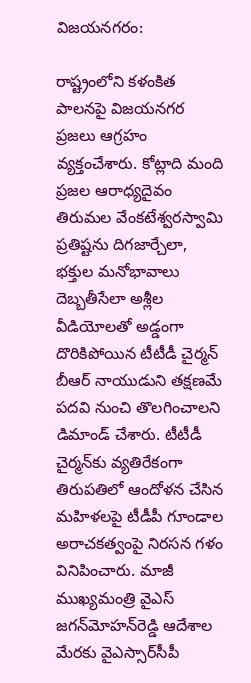విజయనగరం:

రాష్ట్రంలోని కళంకిత పాలనపై విజయనగర ప్రజలు ఆగ్రహం వ్యక్తంచేశారు. కోట్లాది మంది ప్రజల ఆరాధ్యదైవం తిరుమల వేంకటేశ్వరస్వామి ప్రతిష్టను దిగజార్చేలా, భక్తుల మనోభావాలు దెబ్బతీసేలా అశ్లీల వీడియోలతో అడ్డంగా దొరికిపోయిన టీటీడీ చైర్మన్‌ బీఆర్‌ నాయుడుని తక్షణమే పదవి నుంచి తొలగించాలని డిమాండ్‌ చేశారు. టీటీడీ చైర్మన్‌కు వ్యతిరేకంగా తిరుపతిలో ఆందోళన చేసిన మహిళలపై టీడీపీ గూండాల అరాచకత్వంపై నిరసన గళం వినిపించారు. మాజీ ముఖ్యమంత్రి వైఎస్‌ జగన్‌మోహన్‌రెడ్డి ఆదేశాల మేరకు వైఎస్సార్‌సీపీ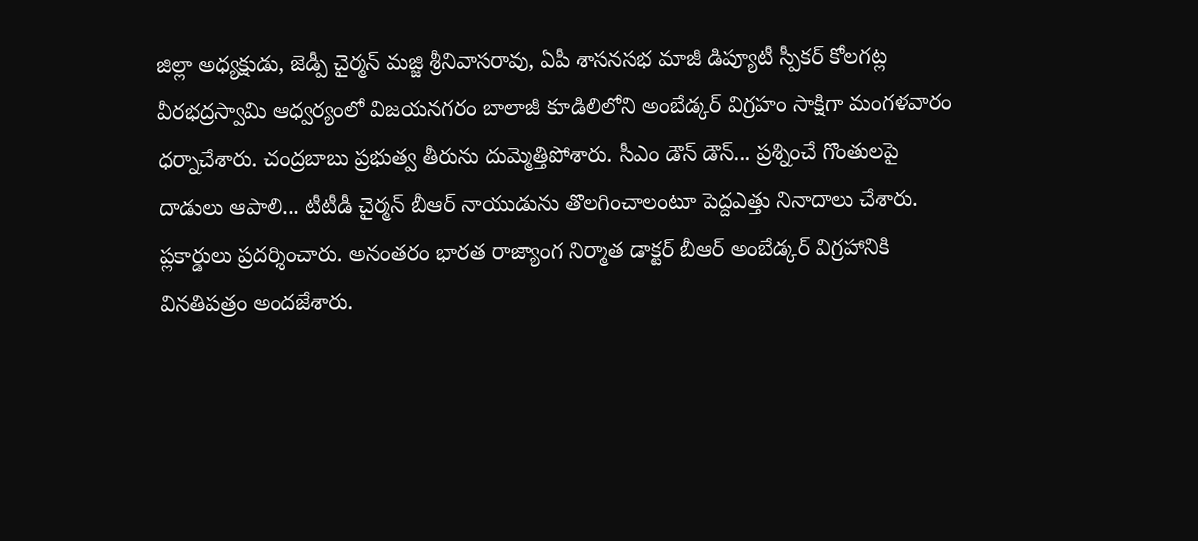జిల్లా అధ్యక్షుడు, జెడ్పీ చైర్మన్‌ మజ్జి శ్రీనివాసరావు, ఏపీ శాసనసభ మాజీ డిప్యూటీ స్పీకర్‌ కోలగట్ల వీరభద్రస్వామి ఆధ్వర్యంలో విజయనగరం బాలాజీ కూడిలిలోని అంబేడ్కర్‌ విగ్రహం సాక్షిగా మంగళవారం ధర్నాచేశారు. చంద్రబాబు ప్రభుత్వ తీరును దుమ్మెత్తిపోశారు. సీఎం డౌన్‌ డౌన్‌... ప్రశ్నించే గొంతులపై దాడులు ఆపాలి... టీటీడీ చైర్మన్‌ బీఆర్‌ నాయుడును తొలగించాలంటూ పెద్దఎత్తు నినాదాలు చేశారు. ప్లకార్డులు ప్రదర్శించారు. అనంతరం భారత రాజ్యాంగ నిర్మాత డాక్టర్‌ బీఆర్‌ అంబేడ్కర్‌ విగ్రహానికి వినతిపత్రం అందజేశారు.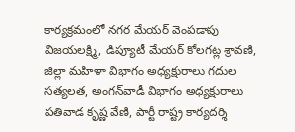కార్యక్రమంలో నగర మేయర్‌ వెంపడాపు విజయలక్ష్మి, డిప్యూటీ మేయర్‌ కోలగట్ల శ్రావణి, జిల్లా మహిళా విభాగం అధ్యక్షురాలు గదుల సత్యలత, అంగన్‌వాడీ విభాగం అధ్యక్షురాలు పతివాడ కృష్ణ వేణి, పార్టీ రాష్ట్ర కార్యదర్శి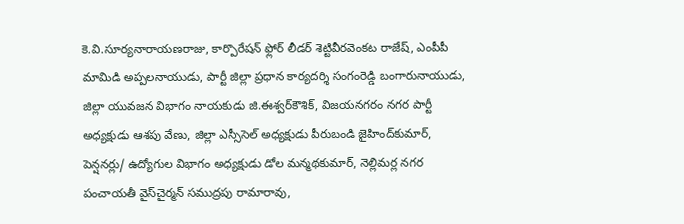కె.వి.సూర్యనారాయణరాజు, కార్పొరేషన్‌ ఫ్లోర్‌ లీడర్‌ శెట్టివీరవెంకట రాజేష్‌, ఎంపీపీ మామిడి అప్పలనాయుడు, పార్టీ జిల్లా ప్రధాన కార్యదర్శి సంగంరెడ్డి బంగారునాయుడు, జిల్లా యువజన విభాగం నాయకుడు జి.ఈశ్వర్‌కౌశిక్‌, విజయనగరం నగర పార్టీ అధ్యక్షుడు ఆశపు వేణు, జిల్లా ఎస్సీసెల్‌ అధ్యక్షుడు పీరుబండి జైహింద్‌కుమార్‌, పెన్షనర్లు/ ఉద్యోగుల విభాగం అధ్యక్షుడు డోల మన్మథకుమార్‌, నెల్లిమర్ల నగర పంచాయతీ వైస్‌చైర్మన్‌ సముద్రపు రామారావు,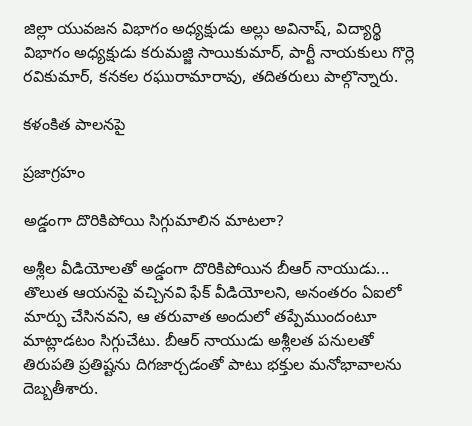జిల్లా యువజన విభాగం అధ్యక్షుడు అల్లు అవినాష్‌, విద్యార్థి విభాగం అధ్యక్షుడు కరుమజ్జి సాయికుమార్‌, పార్టీ నాయకులు గొర్లె రవికుమార్‌, కనకల రఘురామారావు, తదితరులు పాల్గొన్నారు.

కళంకిత పాలనపై

ప్రజాగ్రహం

అడ్డంగా దొరికిపోయి సిగ్గుమాలిన మాటలా?

అశ్లీల వీడియోలతో అడ్డంగా దొరికిపోయిన బీఆర్‌ నాయుడు... తొలుత ఆయనపై వచ్చినవి ఫేక్‌ వీడియోలని, అనంతరం ఏఐలో మార్పు చేసినవని, ఆ తరువాత అందులో తప్పేముందంటూ మాట్లాడటం సిగ్గుచేటు. బీఆర్‌ నాయుడు అశ్లీలత పనులతో తిరుపతి ప్రతిష్టను దిగజార్చడంతో పాటు భక్తుల మనోభావాలను దెబ్బతీశారు.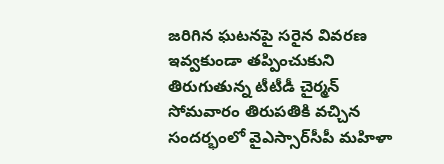జరిగిన ఘటనపై సరైన వివరణ ఇవ్వకుండా తప్పించుకుని తిరుగుతున్న టీటీడీ చైర్మన్‌ సోమవారం తిరుపతికి వచ్చిన సందర్భంలో వైఎస్సార్‌సీపీ మహిళా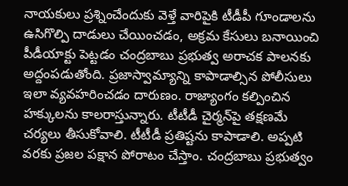నాయకులు ప్రశ్నించేందుకు వెళ్తే వారిపైకి టీడీపీ గూండాలను ఉసిగొల్పి దాడులు చేయించడం, అక్రమ కేసులు బనాయించి పీడీయాక్టు పెట్టడం చంద్రబాబు ప్రభుత్వ అరాచక పాలనకు అద్దంపడుతోంది. ప్రజాస్వామ్యాన్ని కాపాడాల్సిన పోలీసులు ఇలా వ్యవహరించడం దారుణం. రాజ్యాంగం కల్పించిన హక్కులను కాలరాస్తున్నారు. టీటీడీ చైర్మన్‌పై తక్షణమే చర్యలు తీసుకోవాలి. టీటీడీ ప్రతిష్టను కాపాడాలి. అప్పటి వరకు ప్రజల పక్షాన పోరాటం చేస్తాం. చంద్రబాబు ప్రభుత్వం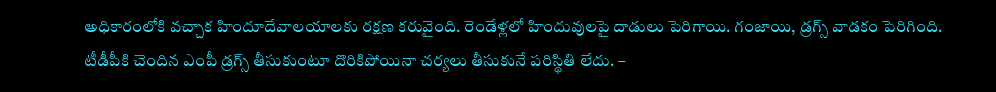అధికారంలోకి వచ్చాక హిందూదేవాలయాలకు రక్షణ కరువైంది. రెండేళ్లలో హిందువులపై దాడులు పెరిగాయి. గంజాయి, డ్రగ్స్‌ వాడకం పెరిగింది. టీడీపీకి చెందిన ఎంపీ డ్రగ్స్‌ తీసుకుంటూ దొరికిపోయినా చర్యలు తీసుకునే పరిస్థితి లేదు. –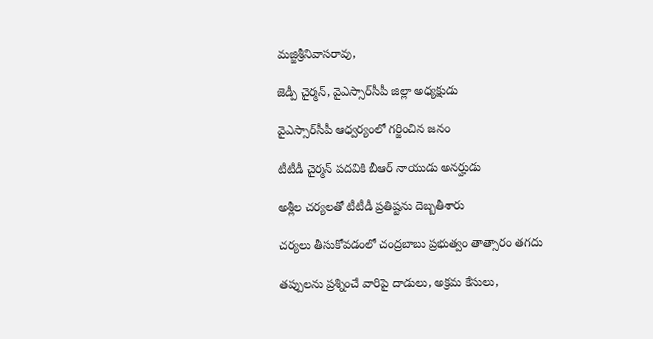మజ్జిశ్రీనివాసరావు,

జెడ్పీ చైర్మన్‌, వైఎస్సార్‌సీపీ జిల్లా అధ్యక్షుడు

వైఎస్సార్‌సీపీ ఆధ్వర్యంలో గర్జించిన జనం

టీటీడీ చైర్మన్‌ పదవికి బీఆర్‌ నాయుడు అనర్హుడు

అశ్లీల చర్యలతో టీటీడీ ప్రతిష్టను దెబ్బతీశారు

చర్యలు తీసుకోవడంలో చంద్రబాబు ప్రభుత్వం తాత్సారం తగదు

తప్పులను ప్రశ్నించే వారిపై దాడులు, అక్రమ కేసులు,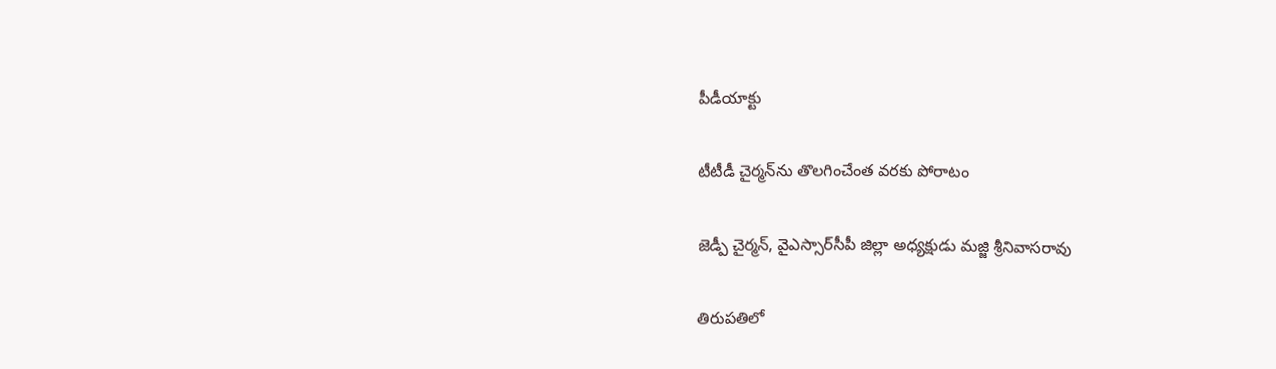పీడీయాక్టు

టీటీడీ చైర్మన్‌ను తొలగించేంత వరకు పోరాటం

జెడ్పీ చైర్మన్‌, వైఎస్సార్‌సీపీ జిల్లా అధ్యక్షుడు మజ్జి శ్రీనివాసరావు

తిరుపతిలో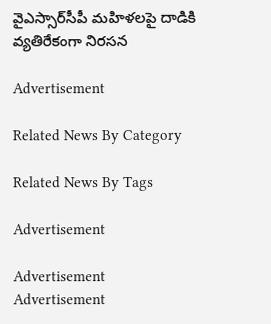వైఎస్సార్‌సీపీ మహిళలపై దాడికి వ్యతిరేకంగా నిరసన

Advertisement

Related News By Category

Related News By Tags

Advertisement

Advertisement
Advertisement